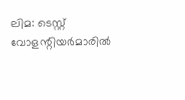ലിമ: ടെസ്റ്റ് വോളന്റിയർമാരിൽ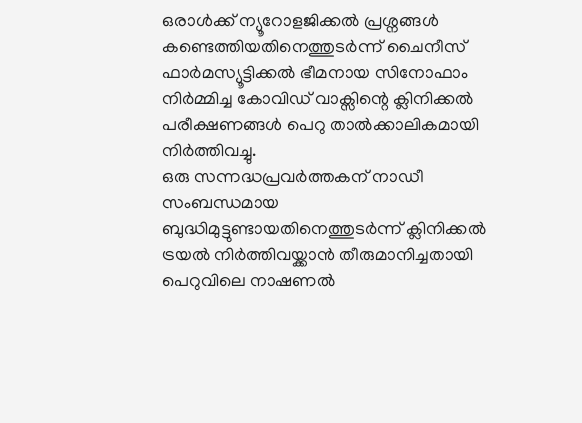ഒരാൾക്ക് ന്യൂറോളജിക്കൽ പ്രശ്നങ്ങൾ കണ്ടെത്തിയതിനെത്തുടർന്ന് ചൈനീസ് ഫാർമസ്യൂട്ടിക്കൽ ഭീമനായ സിനോഫാം നിർമ്മിച്ച കോവിഡ് വാക്സിന്റെ ക്ലിനിക്കൽ പരീക്ഷണങ്ങൾ പെറു താൽക്കാലികമായി നിർത്തിവച്ചു.
ഒരു സന്നദ്ധപ്രവർത്തകന് നാഡീ സംബന്ധമായ ബുദ്ധിമുട്ടുണ്ടായതിനെത്തുടർന്ന് ക്ലിനിക്കൽ ട്രയൽ നിർത്തിവയ്ക്കാൻ തീരുമാനിച്ചതായി പെറുവിലെ നാഷണൽ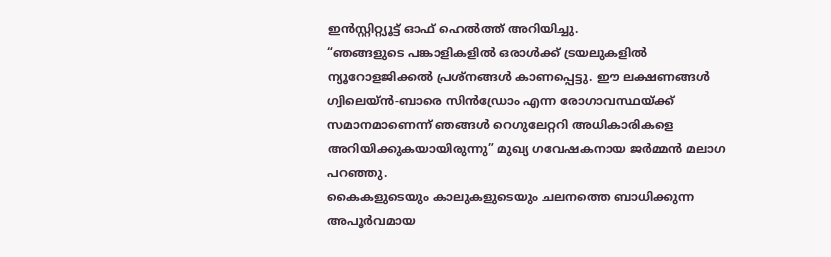ഇൻസ്റ്റിറ്റ്യൂട്ട് ഓഫ് ഹെൽത്ത് അറിയിച്ചു.
“ഞങ്ങളുടെ പങ്കാളികളിൽ ഒരാൾക്ക് ട്രയലുകളിൽ ന്യൂറോളജിക്കൽ പ്രശ്നങ്ങൾ കാണപ്പെട്ടു. ഈ ലക്ഷണങ്ങൾ ഗ്വിലെയ്ൻ-ബാരെ സിൻഡ്രോം എന്ന രോഗാവസ്ഥയ്ക്ക് സമാനമാണെന്ന് ഞങ്ങൾ റെഗുലേറ്ററി അധികാരികളെ അറിയിക്കുകയായിരുന്നു” മുഖ്യ ഗവേഷകനായ ജർമ്മൻ മലാഗ പറഞ്ഞു.
കൈകളുടെയും കാലുകളുടെയും ചലനത്തെ ബാധിക്കുന്ന അപൂർവമായ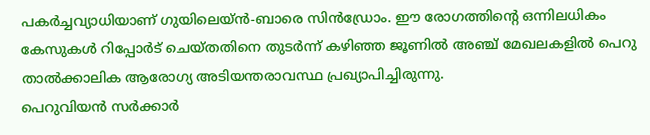പകർച്ചവ്യാധിയാണ് ഗുയിലെയ്ൻ-ബാരെ സിൻഡ്രോം. ഈ രോഗത്തിൻ്റെ ഒന്നിലധികം കേസുകൾ റിപ്പോർട് ചെയ്തതിനെ തുടർന്ന് കഴിഞ്ഞ ജൂണിൽ അഞ്ച് മേഖലകളിൽ പെറു താൽക്കാലിക ആരോഗ്യ അടിയന്തരാവസ്ഥ പ്രഖ്യാപിച്ചിരുന്നു.
പെറുവിയൻ സർക്കാർ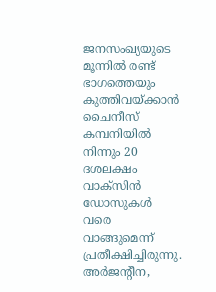ജനസംഖ്യയുടെ മൂന്നിൽ രണ്ട് ഭാഗത്തെയും കുത്തിവയ്ക്കാൻ ചൈനീസ് കമ്പനിയിൽ നിന്നും 20 ദശലക്ഷം വാക്സിൻ ഡോസുകൾ വരെ വാങ്ങുമെന്ന് പ്രതീക്ഷിച്ചിരുന്നു.
അർജന്റീന,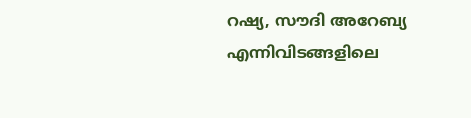റഷ്യ, സൗദി അറേബ്യ എന്നിവിടങ്ങളിലെ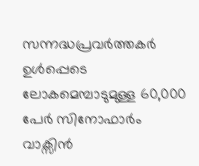സന്നദ്ധപ്രവർത്തകർ ഉൾപ്പെടെ ലോകമെമ്പാടുമുള്ള 60,000 പേർ സിനോഫാർം വാക്സിൻ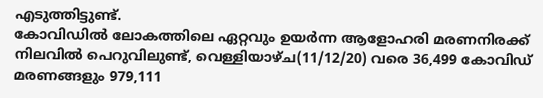എടുത്തിട്ടുണ്ട്.
കോവിഡിൽ ലോകത്തിലെ ഏറ്റവും ഉയർന്ന ആളോഹരി മരണനിരക്ക് നിലവിൽ പെറുവിലുണ്ട്, വെള്ളിയാഴ്ച(11/12/20) വരെ 36,499 കോവിഡ് മരണങ്ങളും 979,111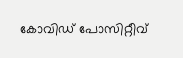കോവിഡ് പോസിറ്റീവ്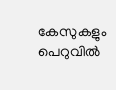കേസുകളും പെറുവിൽ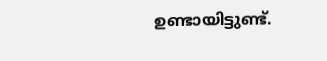ഉണ്ടായിട്ടുണ്ട്.